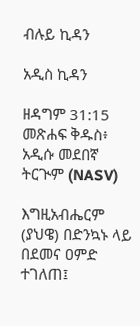ብሉይ ኪዳን

አዲስ ኪዳን

ዘዳግም 31:15 መጽሐፍ ቅዱስ፥ አዲሱ መደበኛ ትርጒም (NASV)

እግዚአብሔርም (ያህዌ) በድንኳኑ ላይ በደመና ዐምድ ተገለጠ፤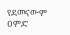የደመናውም ዐምድ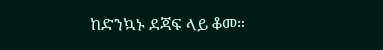ከድንኳኑ ደጃፍ ላይ ቆመ።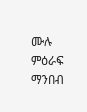ሙሉ ምዕራፍ ማንበብ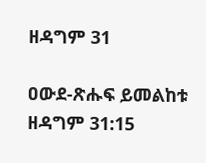ዘዳግም 31

ዐውደ-ጽሑፍ ይመልከቱ ዘዳግም 31:15